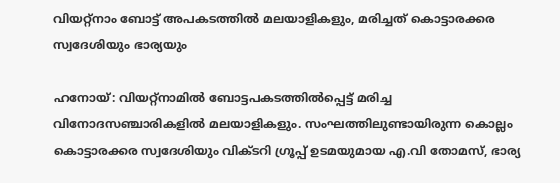വിയറ്റ്‌നാം ബോട്ട് അപകടത്തില്‍ മലയാളികളും, മരിച്ചത് കൊട്ടാരക്കര സ്വദേശിയും ഭാര്യയും

ഹനോയ്: വിയറ്റ്‌നാമില്‍ ബോട്ടപകടത്തില്‍പ്പെട്ട് മരിച്ച വിനോദസഞ്ചാരികളില്‍ മലയാളികളും. സംഘത്തിലുണ്ടായിരുന്ന കൊല്ലം കൊട്ടാരക്കര സ്വദേശിയും വിക്ടറി ഗ്രൂപ്പ് ഉടമയുമായ എ.വി തോമസ്, ഭാര്യ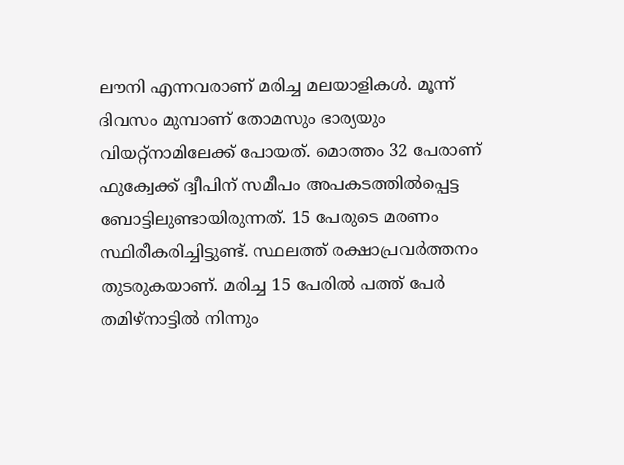ലൗനി എന്നവരാണ് മരിച്ച മലയാളികള്‍. മൂന്ന് ദിവസം മുമ്പാണ് തോമസും ഭാര്യയും വിയറ്റ്‌നാമിലേക്ക് പോയത്. മൊത്തം 32 പേരാണ് ഫുക്വേക്ക് ദ്വീപിന് സമീപം അപകടത്തില്‍പ്പെട്ട ബോട്ടിലുണ്ടായിരുന്നത്. 15 പേരുടെ മരണം സ്ഥിരീകരിച്ചിട്ടുണ്ട്. സ്ഥലത്ത് രക്ഷാപ്രവര്‍ത്തനം തുടരുകയാണ്. മരിച്ച 15 പേരില്‍ പത്ത് പേര്‍ തമിഴ്‌നാട്ടില്‍ നിന്നും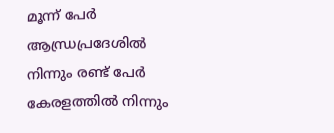മൂന്ന് പേര്‍ ആന്ധ്രപ്രദേശില്‍ നിന്നും രണ്ട് പേര്‍ കേരളത്തില്‍ നിന്നും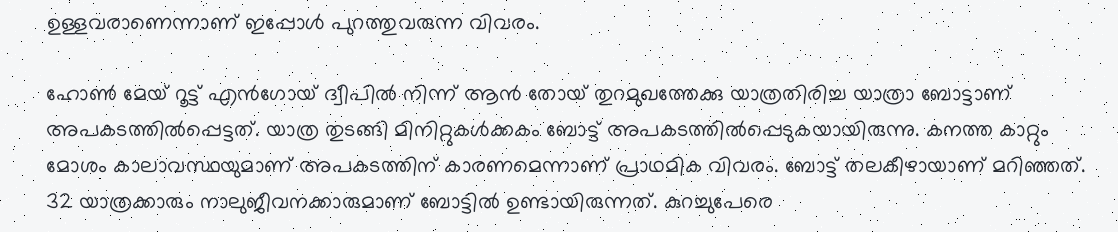ഉള്ളവരാണെന്നാണ് ഇപ്പോള്‍ പുറത്തുവരുന്ന വിവരം.

ഹോണ്‍ മേയ് റൂട്ട് എന്‍ഗോയ് ദ്വീപില്‍ നിന്ന് ആന്‍ തോയ് തുറമുഖത്തേക്കു യാത്രതിരിച്ച യാത്രാ ബോട്ടാണ് അപകടത്തില്‍പ്പെട്ടത്. യാത്ര തുടങ്ങി മിനിറ്റുകള്‍ക്കകം ബോട്ട് അപകടത്തില്‍പ്പെടുകയായിരുന്നു. കനത്ത കാറ്റും മോശം കാലാവസ്ഥയുമാണ് അപകടത്തിന് കാരണമെന്നാണ് പ്രാഥമിക വിവരം. ബോട്ട് തലകീഴായാണ് മറിഞ്ഞത്. 32 യാത്രക്കാരും നാലുജീവനക്കാരുമാണ് ബോട്ടില്‍ ഉണ്ടായിരുന്നത്. കുറച്ചുപേരെ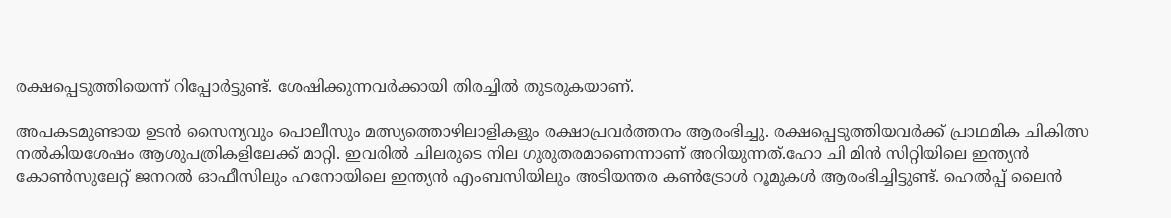രക്ഷപ്പെടുത്തിയെന്ന് റിപ്പോര്‍ട്ടുണ്ട്. ശേഷിക്കുന്നവര്‍ക്കായി തിരച്ചില്‍ തുടരുകയാണ്.

അപകടമുണ്ടായ ഉടന്‍ സൈന്യവും പൊലീസും മത്സ്യത്തൊഴിലാളികളും രക്ഷാപ്രവര്‍ത്തനം ആരംഭിച്ചു. രക്ഷപ്പെടുത്തിയവര്‍ക്ക് പ്രാഥമിക ചികിത്സ നല്‍കിയശേഷം ആശുപത്രികളിലേക്ക് മാറ്റി. ഇവരില്‍ ചിലരുടെ നില ഗുരുതരമാണെന്നാണ് അറിയുന്നത്.ഹോ ചി മിന്‍ സിറ്റിയിലെ ഇന്ത്യന്‍ കോണ്‍സുലേറ്റ് ജനറല്‍ ഓഫീസിലും ഹനോയിലെ ഇന്ത്യന്‍ എംബസിയിലും അടിയന്തര കണ്‍ട്രോള്‍ റൂമുകള്‍ ആരംഭിച്ചിട്ടുണ്ട്. ഹെല്‍പ്പ് ലൈന്‍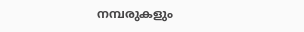നമ്പരുകളും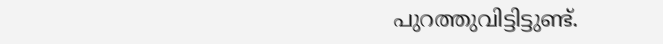പുറത്തുവിട്ടിട്ടുണ്ട്.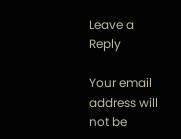Leave a Reply

Your email address will not be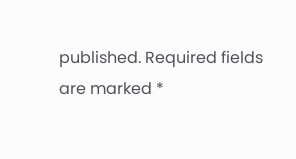published. Required fields are marked *